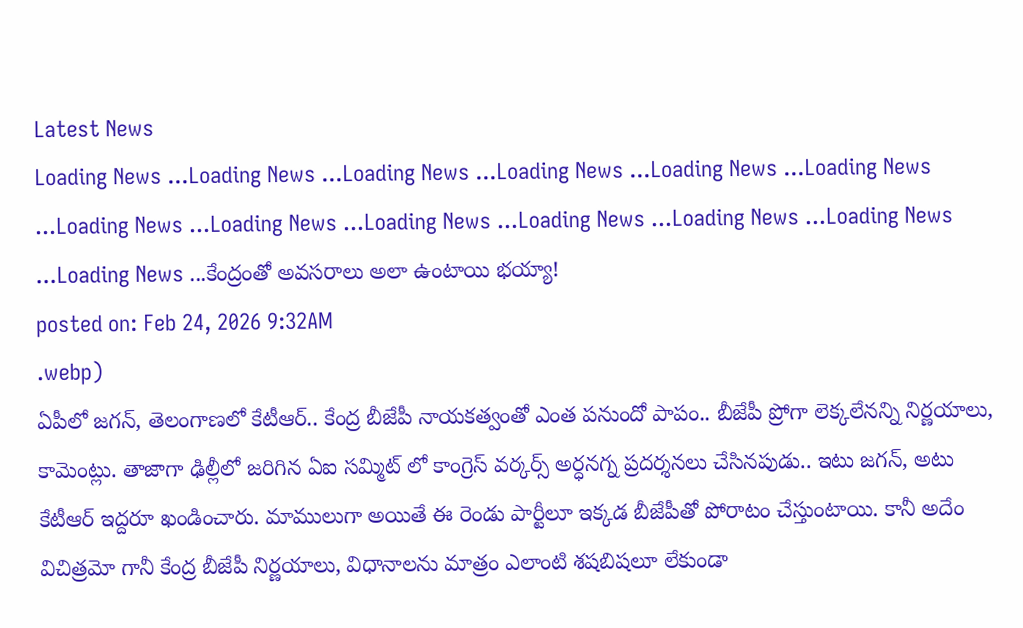Latest News
Loading News ...Loading News ...Loading News ...Loading News ...Loading News ...Loading News ...Loading News ...Loading News ...Loading News ...Loading News ...Loading News ...Loading News ...Loading News ...కేంద్రంతో అవసరాలు అలా ఉంటాయి భయ్యా!
posted on: Feb 24, 2026 9:32AM
.webp)
ఏపీలో జగన్, తెలంగాణలో కేటీఆర్.. కేంద్ర బీజేపీ నాయకత్వంతో ఎంత పనుందో పాపం.. బీజేపీ ప్రోగా లెక్కలేనన్ని నిర్ణయాలు, కామెంట్లు. తాజాగా ఢిల్లీలో జరిగిన ఏఐ సమ్మిట్ లో కాంగ్రెస్ వర్కర్స్ అర్ధనగ్న ప్రదర్శనలు చేసినపుడు.. ఇటు జగన్, అటు కేటీఆర్ ఇద్దరూ ఖండించారు. మాములుగా అయితే ఈ రెండు పార్టీలూ ఇక్కడ బీజేపీతో పోరాటం చేస్తుంటాయి. కానీ అదేం విచిత్రమో గానీ కేంద్ర బీజేపీ నిర్ణయాలు, విధానాలను మాత్రం ఎలాంటి శషబిషలూ లేకుండా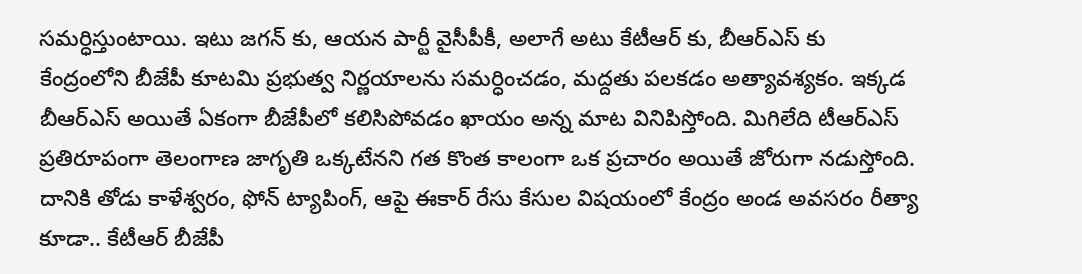సమర్ధిస్తుంటాయి. ఇటు జగన్ కు, ఆయన పార్టీ వైసీపీకీ, అలాగే అటు కేటీఆర్ కు, బీఆర్ఎస్ కు కేంద్రంలోని బీజేపీ కూటమి ప్రభుత్వ నిర్ణయాలను సమర్ధించడం, మద్దతు పలకడం అత్యావశ్యకం. ఇక్కడ బీఆర్ఎస్ అయితే ఏకంగా బీజేపీలో కలిసిపోవడం ఖాయం అన్న మాట వినిపిస్తోంది. మిగిలేది టీఆర్ఎస్ ప్రతిరూపంగా తెలంగాణ జాగృతి ఒక్కటేనని గత కొంత కాలంగా ఒక ప్రచారం అయితే జోరుగా నడుస్తోంది. దానికి తోడు కాళేశ్వరం, ఫోన్ ట్యాపింగ్, ఆపై ఈకార్ రేసు కేసుల విషయంలో కేంద్రం అండ అవసరం రీత్యా కూడా.. కేటీఆర్ బీజేపీ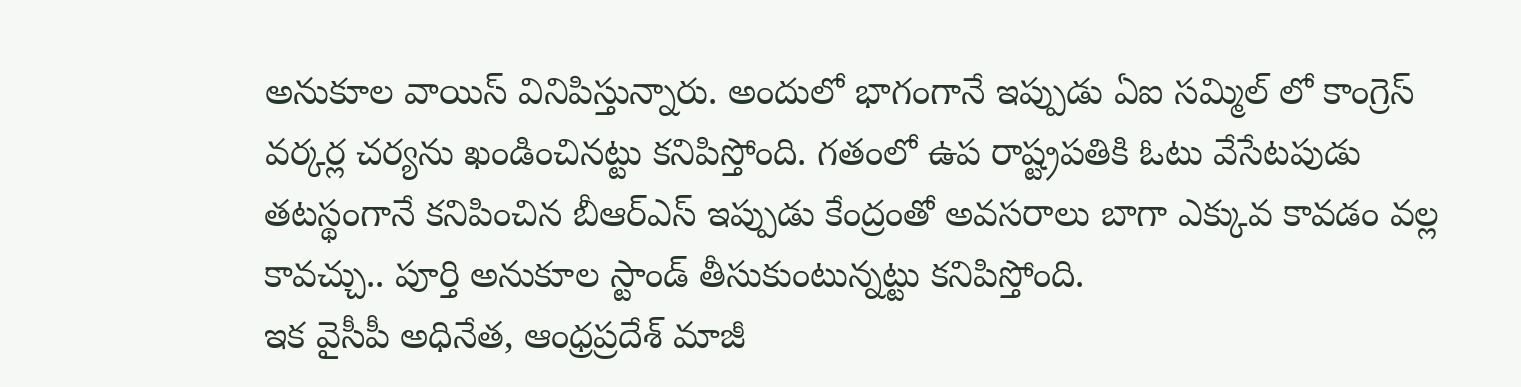అనుకూల వాయిస్ వినిపిస్తున్నారు. అందులో భాగంగానే ఇప్పుడు ఏఐ సమ్మిల్ లో కాంగ్రెస్ వర్కర్ల చర్యను ఖండించినట్టు కనిపిస్తోంది. గతంలో ఉప రాష్ట్రపతికి ఓటు వేసేటపుడు తటస్థంగానే కనిపించిన బీఆర్ఎస్ ఇప్పుడు కేంద్రంతో అవసరాలు బాగా ఎక్కువ కావడం వల్ల కావచ్చు.. పూర్తి అనుకూల స్టాండ్ తీసుకుంటున్నట్టు కనిపిస్తోంది.
ఇక వైసీపీ అధినేత, ఆంధ్రప్రదేశ్ మాజీ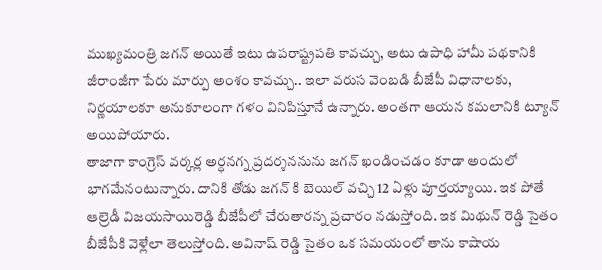ముఖ్యమంత్రి జగన్ అయితే ఇటు ఉపరాష్ట్రపతి కావచ్చు, అటు ఉపాధి హామీ పథకానికి జీరాంజీగా పేరు మార్పు అంశం కావచ్చు.. ఇలా వరుస వెంబడి బీజేపీ విధానాలకు, నిర్ణయాలకూ అనుకూలంగా గళం వినిపిస్తూనే ఉన్నారు. అంతగా ఆయన కమలానికి ట్యూన్ అయిపోయారు.
తాజాగా కాంగ్రెస్ వర్కర్ల అర్ధనగ్న ప్రదర్శననును జగన్ ఖండించడం కూడా అందులో భాగమేనంటున్నారు. దానికి తోడు జగన్ కి బెయిల్ వచ్చి 12 ఏళ్లు పూర్తయ్యాయి. ఇక పోతే ఆల్రెడీ విజయసాయిరెడ్డి బీజేపీలో చేరుతారన్న ప్రచారం నడుస్తోంది. ఇక మిథున్ రెడ్డి సైతం బీజేపీకి వెళ్లేలా తెలుస్తోంది. అవినాష్ రెడ్డి సైతం ఒక సమయంలో తాను కాషాయ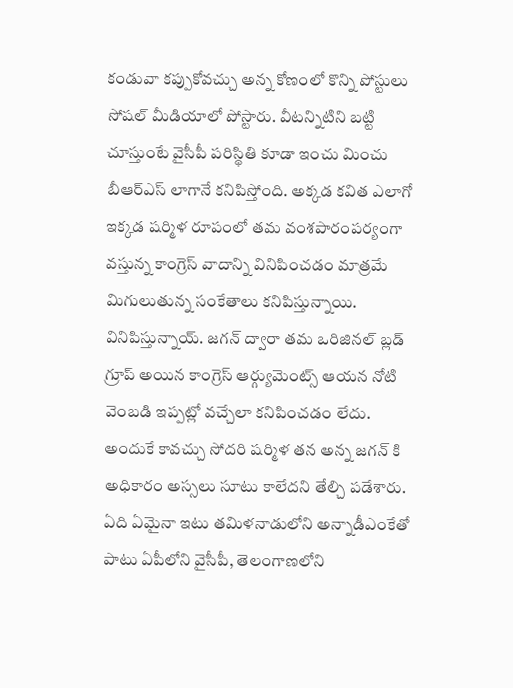కండువా కప్పుకోవచ్చు అన్న కోణంలో కొన్ని పోస్టులు సోషల్ మీడియాలో పోస్టారు. వీటన్నిటిని బట్టి చూస్తుంటే వైసీపీ పరిస్థితి కూడా ఇంచు మించు బీఆర్ఎస్ లాగానే కనిపిస్తోంది. అక్కడ కవిత ఎలాగో ఇక్కడ షర్మిళ రూపంలో తమ వంశపారంపర్యంగా వస్తున్న కాంగ్రెస్ వాదాన్ని వినిపించడం మాత్రమే మిగులుతున్న సంకేతాలు కనిపిస్తున్నాయి. వినిపిస్తున్నాయ్. జగన్ ద్వారా తమ ఒరిజినల్ బ్లడ్ గ్రూప్ అయిన కాంగ్రెస్ ఆర్గ్యుమెంట్స్ ఆయన నోటి వెంబడి ఇప్పట్లో వచ్చేలా కనిపించడం లేదు. అందుకే కావచ్చు సోదరి షర్మిళ తన అన్న జగన్ కి అధికారం అస్సలు సూటు కాలేదని తేల్చి పడేశారు.
ఏది ఏమైనా ఇటు తమిళనాడులోని అన్నాడీఎంకేతో పాటు ఏపీలోని వైసీపీ, తెలంగాణలోని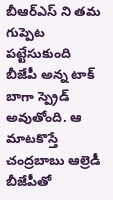బీఆర్ఎస్ ని తమ గుప్పెట పట్టేసుకుంది బీజేపీ అన్న టాక్ బాగా స్ప్రెడ్ అవుతోంది. ఆ మాటకొస్తే చంద్రబాబు ఆల్రెడీ బీజేపీతో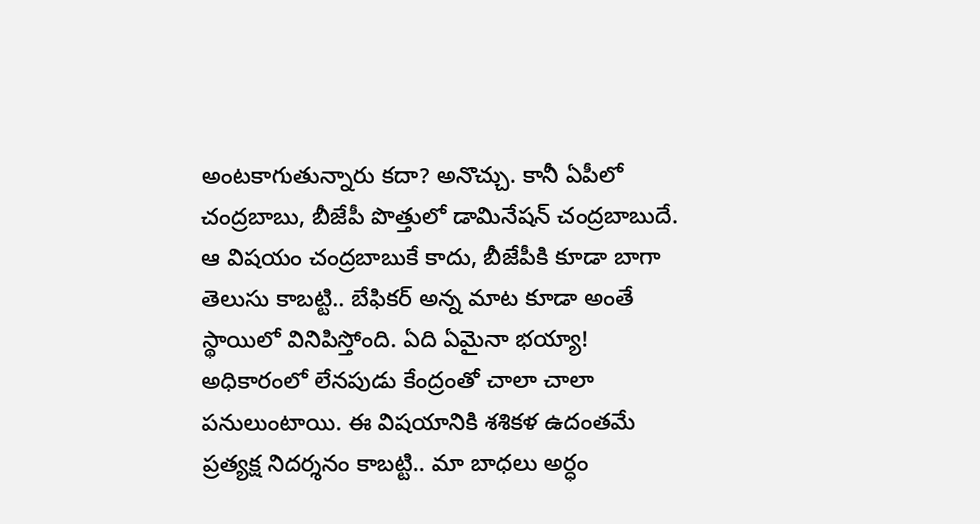అంటకాగుతున్నారు కదా? అనొచ్చు. కానీ ఏపీలో చంద్రబాబు, బీజేపీ పొత్తులో డామినేషన్ చంద్రబాబుదే. ఆ విషయం చంద్రబాబుకే కాదు, బీజేపీకి కూడా బాగా తెలుసు కాబట్టి.. బేఫికర్ అన్న మాట కూడా అంతే స్థాయిలో వినిపిస్తోంది. ఏది ఏమైనా భయ్యా! అధికారంలో లేనపుడు కేంద్రంతో చాలా చాలా పనులుంటాయి. ఈ విషయానికి శశికళ ఉదంతమే ప్రత్యక్ష నిదర్శనం కాబట్టి.. మా బాధలు అర్ధం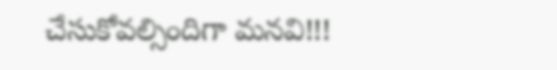చేసుకోవల్సిందిగా మనవి!!!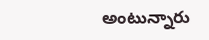అంటున్నారు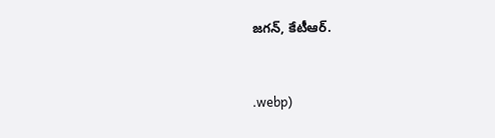జగన్, కేటీఆర్.


.webp)